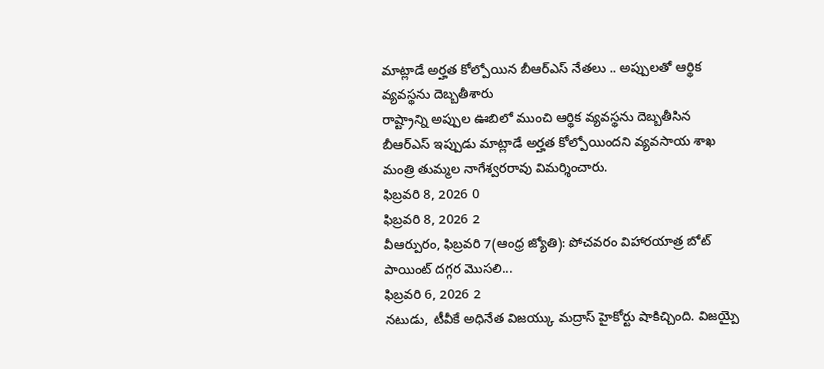మాట్లాడే అర్హత కోల్పోయిన బీఆర్ఎస్ నేతలు .. అప్పులతో ఆర్థిక వ్యవస్థను దెబ్బతీశారు
రాష్ట్రాన్ని అప్పుల ఊబిలో ముంచి ఆర్థిక వ్యవస్థను దెబ్బతీసిన బీఆర్ఎస్ ఇప్పుడు మాట్లాడే అర్హత కోల్పోయిందని వ్యవసాయ శాఖ మంత్రి తుమ్మల నాగేశ్వరరావు విమర్శించారు.
ఫిబ్రవరి 8, 2026 0
ఫిబ్రవరి 8, 2026 2
వీఆర్పురం, ఫిబ్రవరి 7(ఆంధ్ర జ్యోతి): పోచవరం విహారయాత్ర బోట్ పాయింట్ దగ్గర మొసలి...
ఫిబ్రవరి 6, 2026 2
నటుడు, టీవీకే అధినేత విజయ్కు మద్రాస్ హైకోర్టు షాకిచ్చింది. విజయ్పై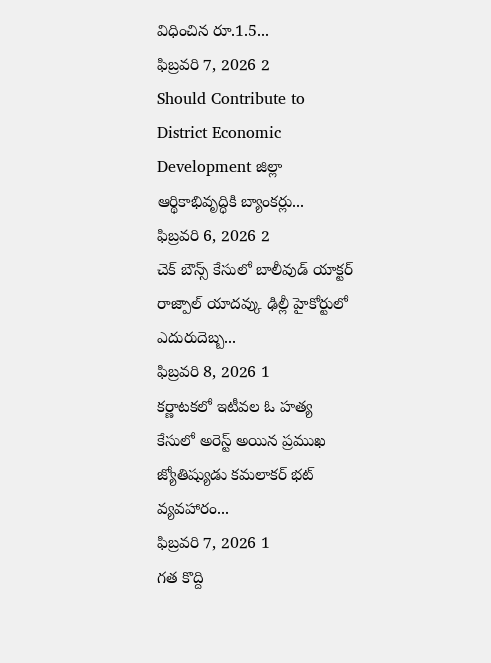విధించిన రూ.1.5...
ఫిబ్రవరి 7, 2026 2
Should Contribute to District Economic Development జిల్లా ఆర్థికాభివృద్ధికి బ్యాంకర్లు...
ఫిబ్రవరి 6, 2026 2
చెక్ బౌన్స్ కేసులో బాలీవుడ్ యాక్టర్ రాజ్పాల్ యాదవ్కు ఢిల్లీ హైకోర్టులో ఎదురుదెబ్బ...
ఫిబ్రవరి 8, 2026 1
కర్ణాటకలో ఇటీవల ఓ హత్య కేసులో అరెస్ట్ అయిన ప్రముఖ జ్యోతిష్యుడు కమలాకర్ భట్ వ్యవహారం...
ఫిబ్రవరి 7, 2026 1
గత కొద్ది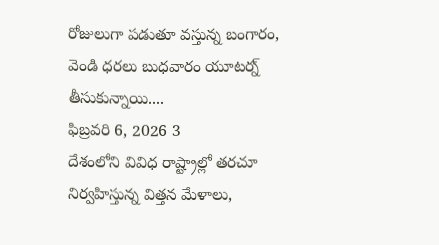రోజులుగా పడుతూ వస్తున్న బంగారం, వెండి ధరలు బుధవారం యూటర్న్ తీసుకున్నాయి....
ఫిబ్రవరి 6, 2026 3
దేశంలోని వివిధ రాష్ట్రాల్లో తరచూ నిర్వహిస్తున్న విత్తన మేళాలు,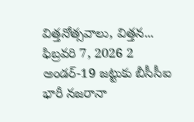విత్తనోత్సవాలు, విత్తన...
ఫిబ్రవరి 7, 2026 2
అండర్-19 జట్టుకు బీసీసీఐ భారీ నజరానా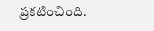ప్రకటించింది.